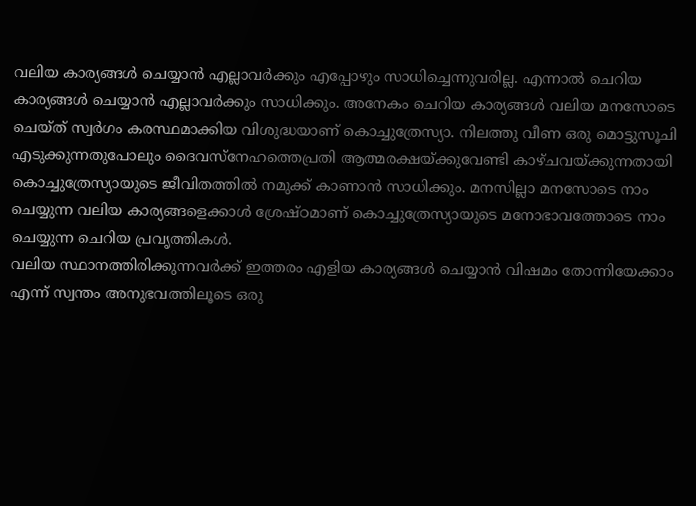വലിയ കാര്യങ്ങൾ ചെയ്യാൻ എല്ലാവർക്കും എപ്പോഴും സാധിച്ചെന്നുവരില്ല. എന്നാൽ ചെറിയ കാര്യങ്ങൾ ചെയ്യാൻ എല്ലാവർക്കും സാധിക്കും. അനേകം ചെറിയ കാര്യങ്ങൾ വലിയ മനസോടെ ചെയ്ത് സ്വർഗം കരസ്ഥമാക്കിയ വിശുദ്ധയാണ് കൊച്ചുത്രേസ്യാ. നിലത്തു വീണ ഒരു മൊട്ടുസൂചി എടുക്കുന്നതുപോലും ദൈവസ്നേഹത്തെപ്രതി ആത്മരക്ഷയ്ക്കുവേണ്ടി കാഴ്ചവയ്ക്കുന്നതായി കൊച്ചുത്രേസ്യായുടെ ജീവിതത്തിൽ നമുക്ക് കാണാൻ സാധിക്കും. മനസില്ലാ മനസോടെ നാം ചെയ്യുന്ന വലിയ കാര്യങ്ങളെക്കാൾ ശ്രേഷ്ഠമാണ് കൊച്ചുത്രേസ്യായുടെ മനോഭാവത്തോടെ നാം ചെയ്യുന്ന ചെറിയ പ്രവൃത്തികൾ.
വലിയ സ്ഥാനത്തിരിക്കുന്നവർക്ക് ഇത്തരം എളിയ കാര്യങ്ങൾ ചെയ്യാൻ വിഷമം തോന്നിയേക്കാം എന്ന് സ്വന്തം അനുഭവത്തിലൂടെ ഒരു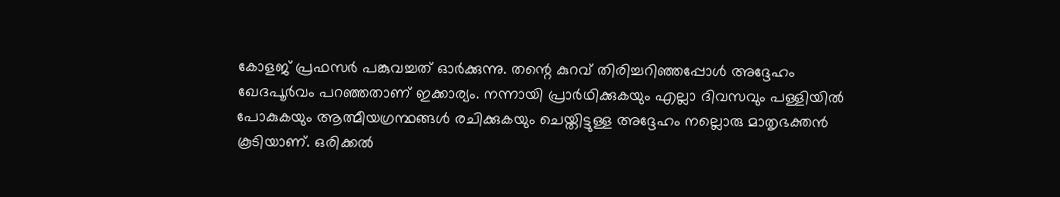കോളജ് പ്രഫസർ പങ്കുവച്ചത് ഓർക്കുന്നു. തന്റെ കുറവ് തിരിച്ചറിഞ്ഞപ്പോൾ അദ്ദേഹം ഖേദപൂർവം പറഞ്ഞതാണ് ഇക്കാര്യം. നന്നായി പ്രാർഥിക്കുകയും എല്ലാ ദിവസവും പള്ളിയിൽ പോകുകയും ആത്മീയഗ്രന്ഥങ്ങൾ രചിക്കുകയും ചെയ്തിട്ടുള്ള അദ്ദേഹം നല്ലൊരു മാതൃഭക്തൻ കൂടിയാണ്. ഒരിക്കൽ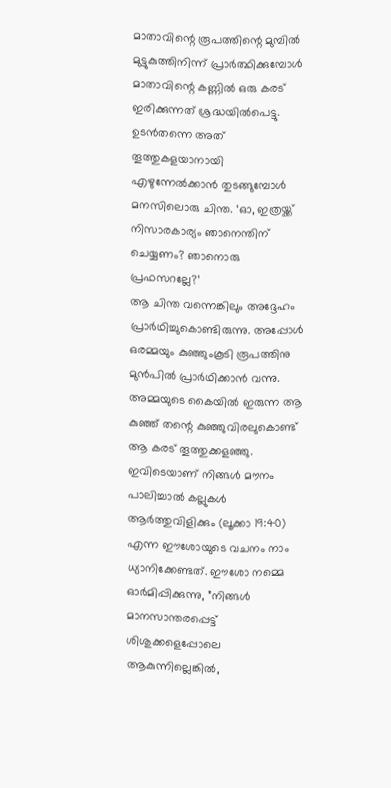മാതാവിന്റെ രൂപത്തിന്റെ മുമ്പിൽ മുട്ടുകുത്തിനിന്ന് പ്രാർത്ഥിക്കുമ്പോൾ മാതാവിന്റെ കണ്ണിൽ ഒരു കരട് ഇരിക്കുന്നത് ശ്രദ്ധയിൽപെട്ടു. ഉടൻതന്നെ അത് തൂത്തുകളയാനായി എഴുന്നേൽക്കാൻ തുടങ്ങുമ്പോൾ മനസിലൊരു ചിന്ത. ‘ഓ, ഇത്രയ്ക്ക് നിസാരകാര്യം ഞാനെന്തിന് ചെയ്യണം? ഞാനൊരു പ്രഫസറല്ലേ?’
ആ ചിന്ത വന്നെങ്കിലും അദ്ദേഹം പ്രാർഥിച്ചുകൊണ്ടിരുന്നു. അപ്പോൾ ഒരമ്മയും കുഞ്ഞുംകൂടി രൂപത്തിനു മുൻപിൽ പ്രാർഥിക്കാൻ വന്നു. അമ്മയുടെ കൈയിൽ ഇരുന്ന ആ കുഞ്ഞ് തന്റെ കുഞ്ഞുവിരലുകൊണ്ട് ആ കരട് തൂത്തുക്കളഞ്ഞു. ഇവിടെയാണ് നിങ്ങൾ മൗനം പാലിച്ചാൽ കല്ലുകൾ ആർത്തുവിളിക്കും (ലൂക്കാ 19:40) എന്ന ഈശോയുടെ വചനം നാം ധ്യാനിക്കേണ്ടത്. ഈശോ നമ്മെ ഓർമിപ്പിക്കുന്നു, ”നിങ്ങൾ മാനസാന്തരപ്പെട്ട് ശിശുക്കളെപ്പോലെ ആകുന്നില്ലെങ്കിൽ,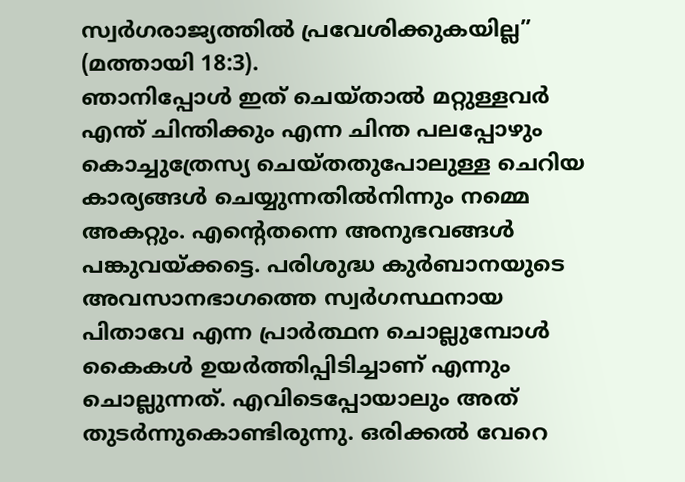സ്വർഗരാജ്യത്തിൽ പ്രവേശിക്കുകയില്ല” (മത്തായി 18:3).
ഞാനിപ്പോൾ ഇത് ചെയ്താൽ മറ്റുള്ളവർ എന്ത് ചിന്തിക്കും എന്ന ചിന്ത പലപ്പോഴും കൊച്ചുത്രേസ്യ ചെയ്തതുപോലുള്ള ചെറിയ കാര്യങ്ങൾ ചെയ്യുന്നതിൽനിന്നും നമ്മെ അകറ്റും. എന്റെതന്നെ അനുഭവങ്ങൾ പങ്കുവയ്ക്കട്ടെ. പരിശുദ്ധ കുർബാനയുടെ അവസാനഭാഗത്തെ സ്വർഗസ്ഥനായ പിതാവേ എന്ന പ്രാർത്ഥന ചൊല്ലുമ്പോൾ കൈകൾ ഉയർത്തിപ്പിടിച്ചാണ് എന്നും ചൊല്ലുന്നത്. എവിടെപ്പോയാലും അത് തുടർന്നുകൊണ്ടിരുന്നു. ഒരിക്കൽ വേറെ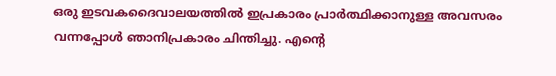ഒരു ഇടവകദൈവാലയത്തിൽ ഇപ്രകാരം പ്രാർത്ഥിക്കാനുള്ള അവസരം വന്നപ്പോൾ ഞാനിപ്രകാരം ചിന്തിച്ചു. എന്റെ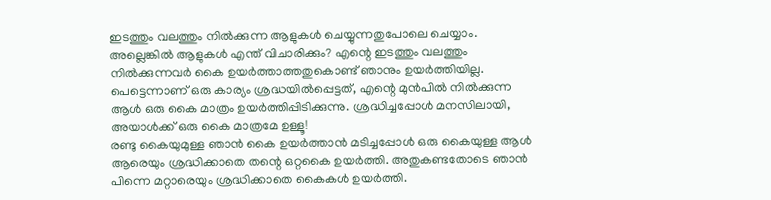ഇടത്തും വലത്തും നിൽക്കുന്ന ആളുകൾ ചെയ്യുന്നതുപോലെ ചെയ്യാം. അല്ലെങ്കിൽ ആളുകൾ എന്ത് വിചാരിക്കും? എന്റെ ഇടത്തും വലത്തും നിൽക്കുന്നവർ കൈ ഉയർത്താത്തതുകൊണ്ട് ഞാനും ഉയർത്തിയില്ല. പെട്ടെന്നാണ് ഒരു കാര്യം ശ്രദ്ധയിൽപ്പെട്ടത്, എന്റെ മുൻപിൽ നിൽക്കുന്ന ആൾ ഒരു കൈ മാത്രം ഉയർത്തിപ്പിടിക്കുന്നു. ശ്രദ്ധിച്ചപ്പോൾ മനസിലായി, അയാൾക്ക് ഒരു കൈ മാത്രമേ ഉള്ളൂ!
രണ്ടു കൈയുമുള്ള ഞാൻ കൈ ഉയർത്താൻ മടിച്ചപ്പോൾ ഒരു കൈയുള്ള ആൾ ആരെയും ശ്രദ്ധിക്കാതെ തന്റെ ഒറ്റകൈ ഉയർത്തി. അതുകണ്ടതോടെ ഞാൻ പിന്നെ മറ്റാരെയും ശ്രദ്ധിക്കാതെ കൈകൾ ഉയർത്തി.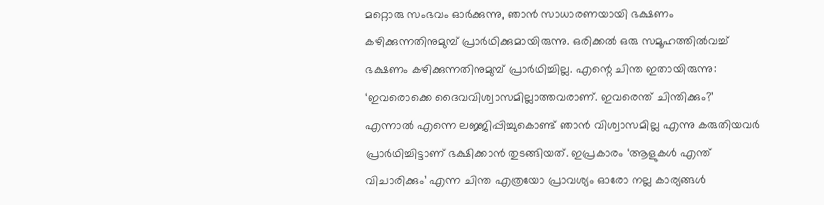മറ്റൊരു സംഭവം ഓർക്കുന്നു, ഞാൻ സാധാരണയായി ഭക്ഷണം കഴിക്കുന്നതിനുമുമ്പ് പ്രാർഥിക്കുമായിരുന്നു. ഒരിക്കൽ ഒരു സമൂഹത്തിൽവച്ച് ഭക്ഷണം കഴിക്കുന്നതിനുമുമ്പ് പ്രാർഥിച്ചില്ല. എന്റെ ചിന്ത ഇതായിരുന്നു: ‘ഇവരൊക്കെ ദൈവവിശ്വാസമില്ലാത്തവരാണ്. ഇവരെന്ത് ചിന്തിക്കും?’ എന്നാൽ എന്നെ ലജ്ജിപ്പിച്ചുകൊണ്ട് ഞാൻ വിശ്വാസമില്ല എന്നു കരുതിയവർ പ്രാർഥിച്ചിട്ടാണ് ഭക്ഷിക്കാൻ തുടങ്ങിയത്. ഇപ്രകാരം ‘ആളുകൾ എന്ത് വിചാരിക്കും’ എന്ന ചിന്ത എത്രയോ പ്രാവശ്യം ഓരോ നല്ല കാര്യങ്ങൾ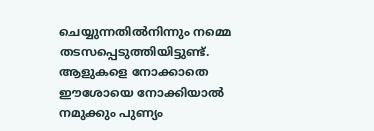ചെയ്യുന്നതിൽനിന്നും നമ്മെ തടസപ്പെടുത്തിയിട്ടുണ്ട്. ആളുകളെ നോക്കാതെ ഈശോയെ നോക്കിയാൽ നമുക്കും പുണ്യം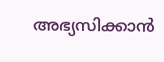അഭ്യസിക്കാൻ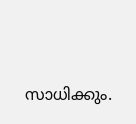സാധിക്കും.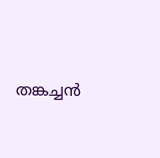തങ്കച്ചൻ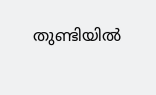തുണ്ടിയിൽ